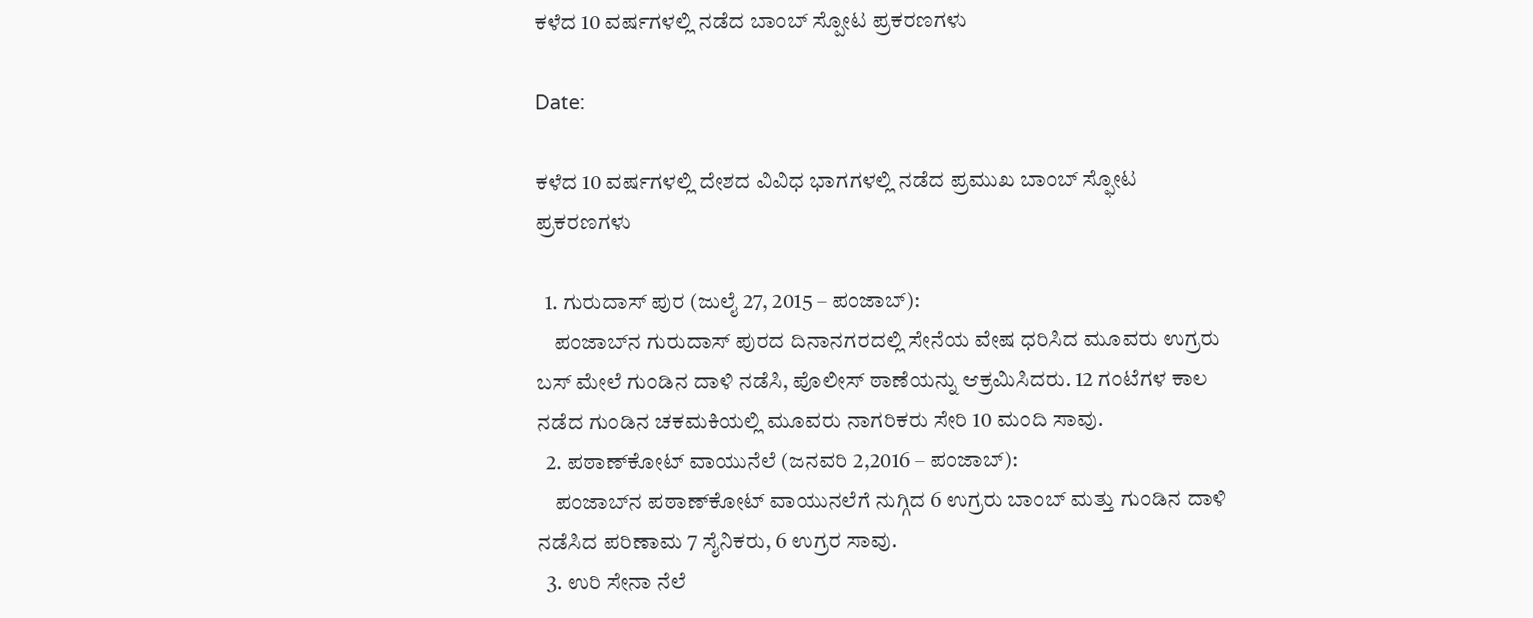ಕಳೆದ 10 ವರ್ಷಗಳಲ್ಲಿ ನಡೆದ ಬಾಂಬ್ ಸ್ಪೋಟ ಪ್ರಕರಣಗಳು

Date:

ಕಳೆದ 10 ವರ್ಷಗಳಲ್ಲಿ ದೇಶದ ವಿವಿಧ ಭಾಗಗಳಲ್ಲಿ ನಡೆದ ಪ್ರಮುಖ ಬಾಂಬ್ ಸ್ಫೋಟ ಪ್ರಕರಣಗಳು

  1. ಗುರುದಾಸ್ ಪುರ (ಜುಲೈ 27, 2015 – ಪಂಜಾಬ್):
    ಪಂಜಾಬ್‌ನ ಗುರುದಾಸ್ ಪುರದ ದಿನಾನಗರದಲ್ಲಿ ಸೇನೆಯ ವೇಷ ಧರಿಸಿದ ಮೂವರು ಉಗ್ರರು ಬಸ್‌ ಮೇಲೆ ಗುಂಡಿನ ದಾಳಿ ನಡೆಸಿ, ಪೊಲೀಸ್ ಠಾಣೆಯನ್ನು ಆಕ್ರಮಿಸಿದರು. 12 ಗಂಟೆಗಳ ಕಾಲ ನಡೆದ ಗುಂಡಿನ ಚಕಮಕಿಯಲ್ಲಿ ಮೂವರು ನಾಗರಿಕರು ಸೇರಿ 10 ಮಂದಿ ಸಾವು.
  2. ಪಠಾಣ್‌ಕೋಟ್ ವಾಯುನೆಲೆ (ಜನವರಿ 2,2016 – ಪಂಜಾಬ್):
    ಪಂಜಾಬ್‌ನ ಪಠಾಣ್‌ಕೋಟ್‌ ವಾಯುನಲೆಗೆ ನುಗ್ಗಿದ 6 ಉಗ್ರರು ಬಾಂಬ್ ಮತ್ತು ಗುಂಡಿನ ದಾಳಿ ನಡೆಸಿದ ಪರಿಣಾಮ 7 ಸೈನಿಕರು, 6 ಉಗ್ರರ ಸಾವು.
  3. ಉರಿ ಸೇನಾ ನೆಲೆ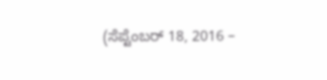(ಸೆಪ್ಟೆಂಬರ್ 18, 2016 –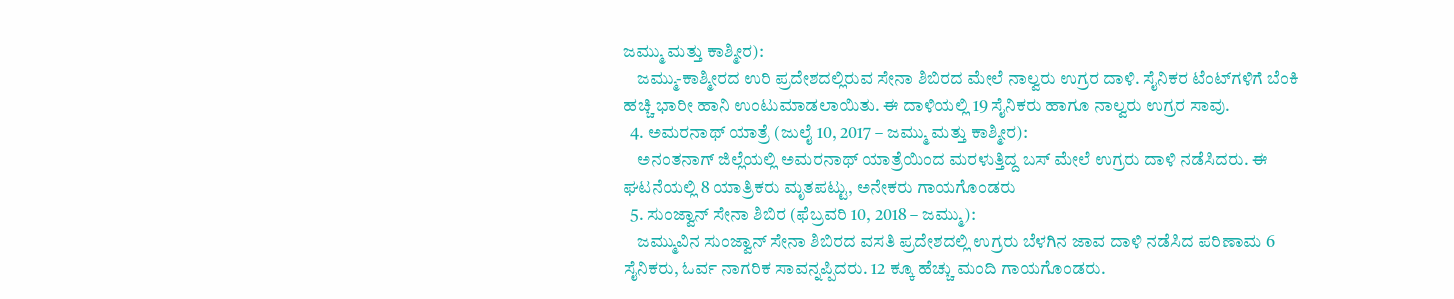ಜಮ್ಮು ಮತ್ತು ಕಾಶ್ಮೀರ):
    ಜಮ್ಮು-ಕಾಶ್ಮೀರದ ಉರಿ ಪ್ರದೇಶದಲ್ಲಿರುವ ಸೇನಾ ಶಿಬಿರದ ಮೇಲೆ ನಾಲ್ವರು ಉಗ್ರರ ದಾಳಿ. ಸೈನಿಕರ ಟೆಂಟ್‌ಗಳಿಗೆ ಬೆಂಕಿ ಹಚ್ಚಿ ಭಾರೀ ಹಾನಿ ಉಂಟುಮಾಡಲಾಯಿತು. ಈ ದಾಳಿಯಲ್ಲಿ 19 ಸೈನಿಕರು ಹಾಗೂ ನಾಲ್ವರು ಉಗ್ರರ ಸಾವು.
  4. ಅಮರನಾಥ್ ಯಾತ್ರೆ (ಜುಲೈ 10, 2017 – ಜಮ್ಮು ಮತ್ತು ಕಾಶ್ಮೀರ):
    ಅನಂತನಾಗ್ ಜಿಲ್ಲೆಯಲ್ಲಿ ಅಮರನಾಥ್ ಯಾತ್ರೆಯಿಂದ ಮರಳುತ್ತಿದ್ದ ಬಸ್‌ ಮೇಲೆ ಉಗ್ರರು ದಾಳಿ ನಡೆಸಿದರು. ಈ ಘಟನೆಯಲ್ಲಿ 8 ಯಾತ್ರಿಕರು ಮೃತಪಟ್ಟು, ಅನೇಕರು ಗಾಯಗೊಂಡರು
  5. ಸುಂಜ್ವಾನ್‌ ಸೇನಾ ಶಿಬಿರ (ಫೆಬ್ರವರಿ 10, 2018 – ಜಮ್ಮು):
    ಜಮ್ಮುವಿನ ಸುಂಜ್ವಾನ್‌ ಸೇನಾ ಶಿಬಿರದ ವಸತಿ ಪ್ರದೇಶದಲ್ಲಿ ಉಗ್ರರು ಬೆಳಗಿನ ಜಾವ ದಾಳಿ ನಡೆಸಿದ ಪರಿಣಾಮ 6 ಸೈನಿಕರು, ಓರ್ವ ನಾಗರಿಕ ಸಾವನ್ನಪ್ಪಿದರು. 12 ಕ್ಕೂ ಹೆಚ್ಚು ಮಂದಿ ಗಾಯಗೊಂಡರು.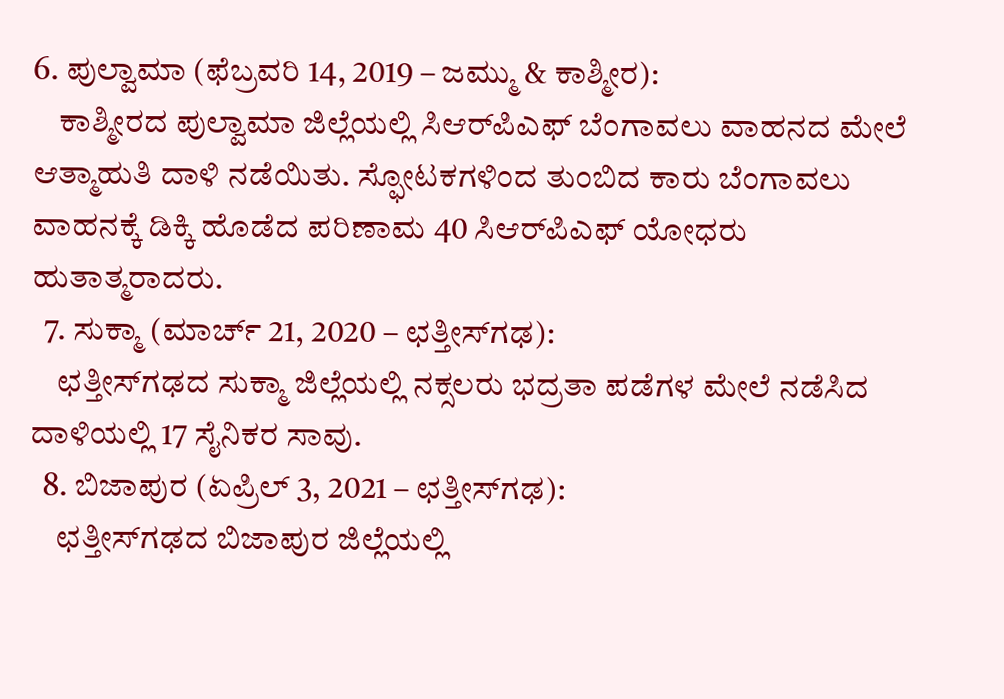6. ಪುಲ್ವಾಮಾ (ಫೆಬ್ರವರಿ 14, 2019 – ಜಮ್ಮು & ಕಾಶ್ಮೀರ):
    ಕಾಶ್ಮೀರದ ಪುಲ್ವಾಮಾ ಜಿಲ್ಲೆಯಲ್ಲಿ ಸಿಆರ್‌ಪಿಎಫ್ ಬೆಂಗಾವಲು ವಾಹನದ ಮೇಲೆ ಆತ್ಮಾಹುತಿ ದಾಳಿ ನಡೆಯಿತು. ಸ್ಫೋಟಕಗಳಿಂದ ತುಂಬಿದ ಕಾರು ಬೆಂಗಾವಲು ವಾಹನಕ್ಕೆ ಡಿಕ್ಕಿ ಹೊಡೆದ ಪರಿಣಾಮ 40 ಸಿಆರ್‌ಪಿಎಫ್ ಯೋಧರು ಹುತಾತ್ಮರಾದರು.
  7. ಸುಕ್ಮಾ (ಮಾರ್ಚ್ 21, 2020 – ಛತ್ತೀಸ್‌ಗಢ):
    ಛತ್ತೀಸ್‌ಗಢದ ಸುಕ್ಮಾ ಜಿಲ್ಲೆಯಲ್ಲಿ ನಕ್ಸಲರು ಭದ್ರತಾ ಪಡೆಗಳ ಮೇಲೆ ನಡೆಸಿದ ದಾಳಿಯಲ್ಲಿ 17 ಸೈನಿಕರ ಸಾವು.
  8. ಬಿಜಾಪುರ (ಏಪ್ರಿಲ್ 3, 2021 – ಛತ್ತೀಸ್‌ಗಢ):
    ಛತ್ತೀಸ್‌ಗಢದ ಬಿಜಾಪುರ ಜಿಲ್ಲೆಯಲ್ಲಿ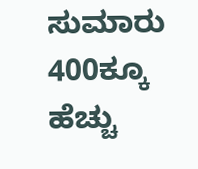ಸುಮಾರು 400ಕ್ಕೂ ಹೆಚ್ಚು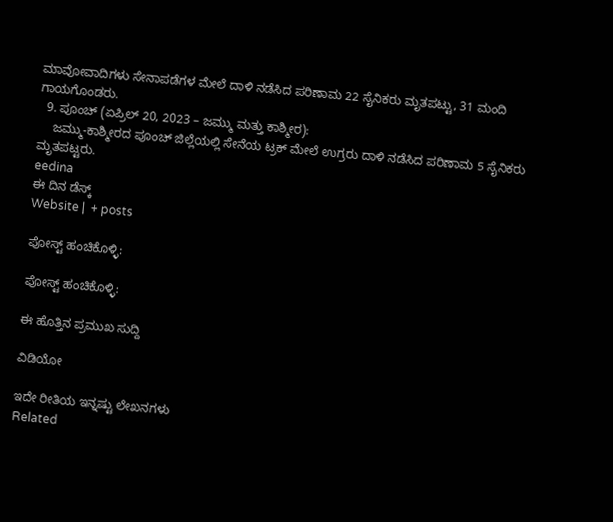ಮಾವೋವಾದಿಗಳು ಸೇನಾಪಡೆಗಳ ಮೇಲೆ ದಾಳಿ ನಡೆಸಿದ ಪರಿಣಾಮ 22 ಸೈನಿಕರು ಮೃತಪಟ್ಟು, 31 ಮಂದಿ ಗಾಯಗೊಂಡರು.
  9. ಪೂಂಚ್ (ಏಪ್ರಿಲ್ 20, 2023 – ಜಮ್ಮು ಮತ್ತು ಕಾಶ್ಮೀರ):
    ಜಮ್ಮು-ಕಾಶ್ಮೀರದ ಪೂಂಚ್ ಜಿಲ್ಲೆಯಲ್ಲಿ ಸೇನೆಯ ಟ್ರಕ್ ಮೇಲೆ ಉಗ್ರರು ದಾಳಿ ನಡೆಸಿದ ಪರಿಣಾಮ 5 ಸೈನಿಕರು ಮೃತಪಟ್ಟರು.
eedina
ಈ ದಿನ ಡೆಸ್ಕ್‌
Website |  + posts

ಪೋಸ್ಟ್ ಹಂಚಿಕೊಳ್ಳಿ:

ಪೋಸ್ಟ್ ಹಂಚಿಕೊಳ್ಳಿ:

ಈ ಹೊತ್ತಿನ ಪ್ರಮುಖ ಸುದ್ದಿ

ವಿಡಿಯೋ

ಇದೇ ರೀತಿಯ ಇನ್ನಷ್ಟು ಲೇಖನಗಳು
Related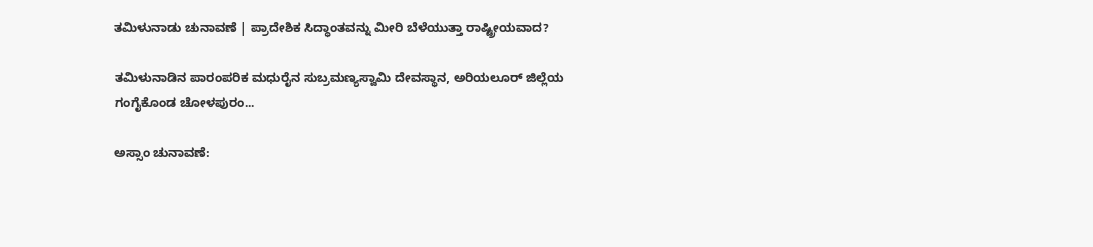ತಮಿಳುನಾಡು ಚುನಾವಣೆ | ಪ್ರಾದೇಶಿಕ ಸಿದ್ಧಾಂತವನ್ನು ಮೀರಿ ಬೆಳೆಯುತ್ತಾ ರಾಷ್ಟ್ರೀಯವಾದ?

ತಮಿಳುನಾಡಿನ ಪಾರಂಪರಿಕ ಮಧುರೈನ ಸುಬ್ರಮಣ್ಯಸ್ವಾಮಿ ದೇವಸ್ಥಾನ, ಅರಿಯಲೂರ್ ಜಿಲ್ಲೆಯ ಗಂಗೈಕೊಂಡ ಚೋಳಪುರಂ...

ಅಸ್ಸಾಂ ಚುನಾವಣೆ: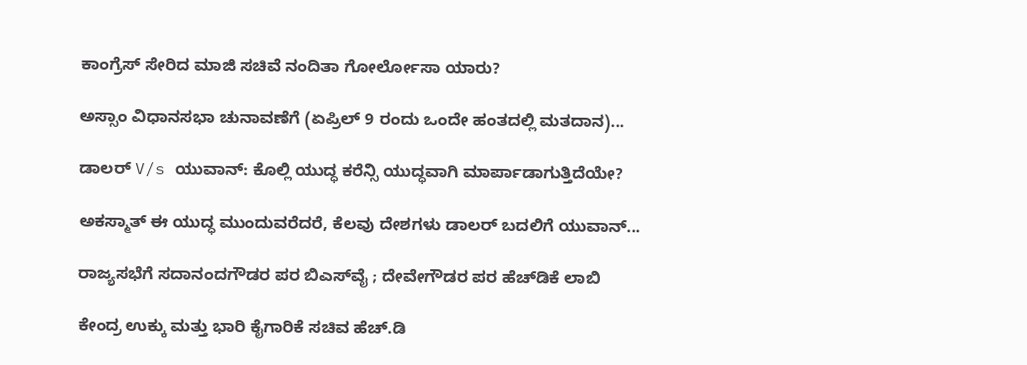ಕಾಂಗ್ರೆಸ್ ಸೇರಿದ ಮಾಜಿ ಸಚಿವೆ ನಂದಿತಾ ಗೋರ್ಲೋಸಾ ಯಾರು?

ಅಸ್ಸಾಂ ವಿಧಾನಸಭಾ ಚುನಾವಣೆಗೆ (ಏಪ್ರಿಲ್ 9 ರಂದು ಒಂದೇ ಹಂತದಲ್ಲಿ ಮತದಾನ)...

ಡಾಲರ್ V/s ಯುವಾನ್: ಕೊಲ್ಲಿ ಯುದ್ಧ ಕರೆನ್ಸಿ ಯುದ್ಧವಾಗಿ ಮಾರ್ಪಾಡಾಗುತ್ತಿದೆಯೇ?

ಅಕಸ್ಮಾತ್ ಈ ಯುದ್ಧ ಮುಂದುವರೆದರೆ, ಕೆಲವು ದೇಶಗಳು ಡಾಲರ್ ಬದಲಿಗೆ ಯುವಾನ್...

ರಾಜ್ಯಸಭೆಗೆ ಸದಾನಂದಗೌಡರ ಪರ ಬಿಎಸ್‌ವೈ ; ದೇವೇಗೌಡರ ಪರ ಹೆಚ್‌ಡಿಕೆ ಲಾಬಿ

ಕೇಂದ್ರ ಉಕ್ಕು ಮತ್ತು ಭಾರಿ ಕೈಗಾರಿಕೆ ಸಚಿವ ಹೆಚ್‌.ಡಿ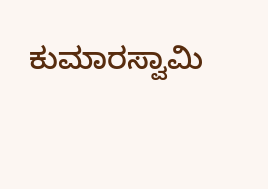ಕುಮಾರಸ್ವಾಮಿ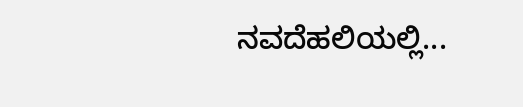ನವದೆಹಲಿಯಲ್ಲಿ...